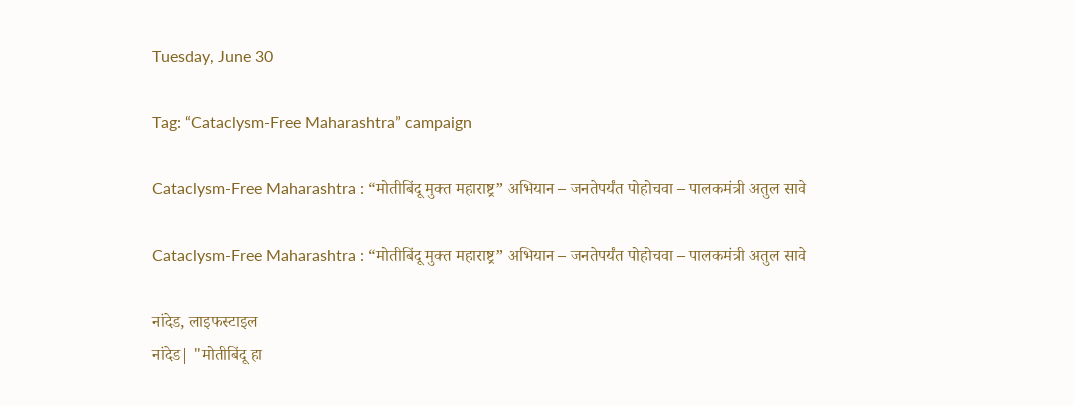Tuesday, June 30

Tag: “Cataclysm-Free Maharashtra” campaign

Cataclysm-Free Maharashtra : “मोतीबिंदू मुक्त महाराष्ट्र” अभियान – जनतेपर्यंत पोहोचवा – पालकमंत्री अतुल सावे

Cataclysm-Free Maharashtra : “मोतीबिंदू मुक्त महाराष्ट्र” अभियान – जनतेपर्यंत पोहोचवा – पालकमंत्री अतुल सावे

नांदेड, लाइफस्टाइल
नांदेड| "मोतीबिंदू हा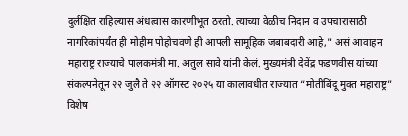दुर्लक्षित राहिल्यास अंधत्वास कारणीभूत ठरतो. त्याच्या वेळीच निदान व उपचारासाठी नागरिकांपर्यंत ही मोहीम पोहोचवणे ही आपली सामूहिक जबाबदारी आहे," असं आवाहन महाराष्ट्र राज्याचे पालकमंत्री मा. अतुल सावे यांनी केलं. मुख्यमंत्री देवेंद्र फडणवीस यांच्या संकल्पनेतून २२ जुलै ते २२ ऑगस्ट २०२५ या कालावधीत राज्यात “मोतीबिंदू मुक्त महाराष्ट्र” विशेष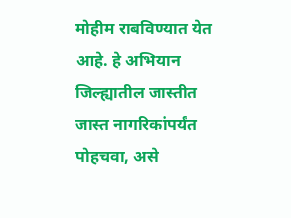मोहीम राबविण्यात येत आहे. हे अभियान जिल्ह्यातील जास्तीत जास्त नागरिकांपर्यंत पोहचवा, असे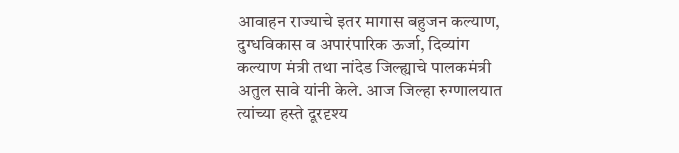आवाहन राज्याचे इतर मागास बहुजन कल्याण, दुग्धविकास व अपारंपारिक ऊर्जा, दिव्यांग कल्याण मंत्री तथा नांदेड जिल्ह्याचे पालकमंत्री अतुल सावे यांनी केले. आज जिल्हा रुग्णालयात त्यांच्या हस्ते दूरदृश्य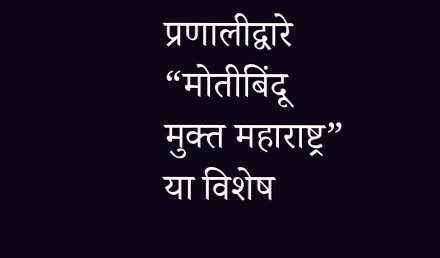प्रणालीद्वारे “मोतीबिंदू मुक्त महाराष्ट्र” या विशेष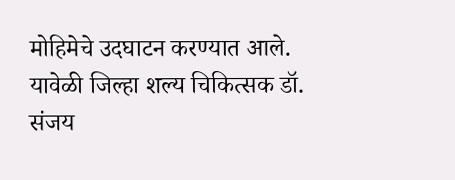मोहिमेचे उदघाटन करण्यात आले. यावेळी जिल्हा शल्य चिकित्सक डॉ. संजय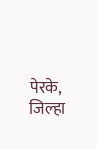पेरके, जिल्हा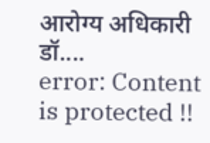आरोग्य अधिकारी डॉ....
error: Content is protected !!